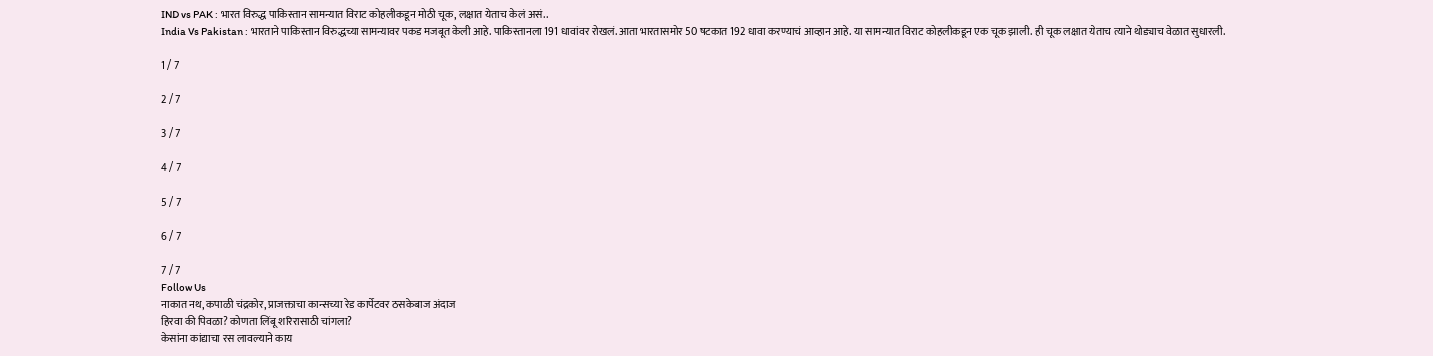IND vs PAK : भारत विरुद्ध पाकिस्तान सामन्यात विराट कोहलीकडून मोठी चूक, लक्षात येताच केलं असं..
India Vs Pakistan : भारताने पाकिस्तान विरुद्धच्या सामन्यावर पकड मजबूत केली आहे. पाकिस्तानला 191 धावांवर रोखलं. आता भारतासमोर 50 षटकात 192 धावा करण्याचं आव्हान आहे. या सामन्यात विराट कोहलीकडून एक चूक झाली. ही चूक लक्षात येताच त्याने थोड्याच वेळात सुधारली.

1 / 7

2 / 7

3 / 7

4 / 7

5 / 7

6 / 7

7 / 7
Follow Us
नाकात नथ, कपाळी चंद्रकोर, प्राजक्ताचा कान्सच्या रेड कार्पेटवर ठसकेबाज अंदाज
हिरवा की पिवळा? कोणता लिंबू शरिरासाठी चांगला?
केसांना कांद्याचा रस लावल्याने काय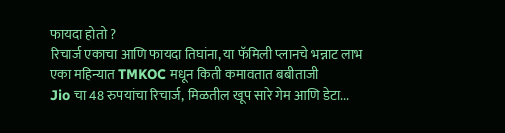फायदा होतो ?
रिचार्ज एकाचा आणि फायदा तिघांना, या फॅमिली प्लानचे भन्नाट लाभ
एका महिन्यात TMKOC मधून किती कमावतात बबीताजी
Jio चा 48 रुपयांचा रिचार्ज, मिळतील खूप सारे गेम आणि डेटा...